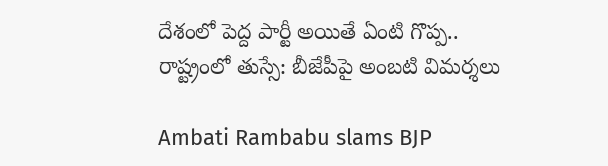దేశంలో పెద్ద పార్టీ అయితే ఏంటి గొప్ప.. రాష్ట్రంలో తుస్సే: బీజేపీపై అంబటి విమర్శలు

Ambati Rambabu slams BJP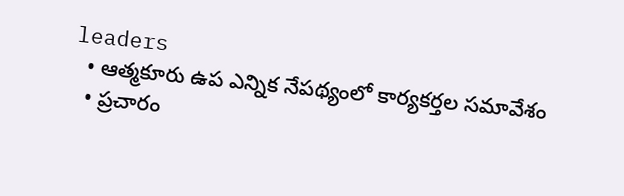leaders
  • ఆత్మకూరు ఉప ఎన్నిక నేపథ్యంలో కార్యకర్తల సమావేశం
  • ప్రచారం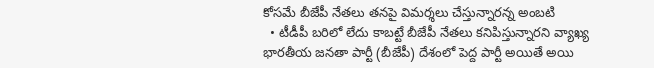కోసమే బీజేపీ నేతలు తనపై విమర్శలు చేస్తున్నారన్న అంబటి
  • టీడీపీ బరిలో లేదు కాబట్టే బీజేపీ నేతలు కనిపిస్తున్నారని వ్యాఖ్య
భారతీయ జనతా పార్టీ (బీజేపీ) దేశంలో పెద్ద పార్టీ అయితే అయి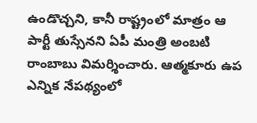ఉండొచ్చని, కానీ రాష్ట్రంలో మాత్రం ఆ పార్టీ తుస్సేనని ఏపీ మంత్రి అంబటి రాంబాబు విమర్శించారు. ఆత్మకూరు ఉప ఎన్నిక నేపథ్యంలో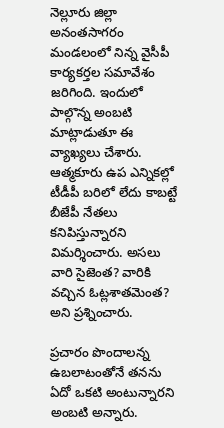నెల్లూరు జిల్లా అనంతసాగరం మండలంలో నిన్న వైసీపీ కార్యకర్తల సమావేశం జరిగింది. ఇందులో పాల్గొన్న అంబటి మాట్లాడుతూ ఈ వ్యాఖ్యలు చేశారు. ఆత్మకూరు ఉప ఎన్నికల్లో టీడీపీ బరిలో లేదు కాబట్టే బీజేపీ నేతలు కనిపిస్తున్నారని విమర్శించారు. అసలు వారి సైజెంత? వారికి వచ్చిన ఓట్లశాతమెంత? అని ప్రశ్నించారు.

ప్రచారం పొందాలన్న ఉబలాటంతోనే తనను ఏదో ఒకటి అంటున్నారని అంబటి అన్నారు.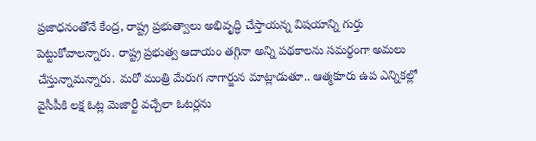ప్రజాధనంతోనే కేంద్ర, రాష్ట్ర ప్రభుత్వాలు అభివృద్ధి చేస్తాయన్న విషయాన్ని గుర్తు పెట్టుకోవాలన్నారు. రాష్ట్ర ప్రభుత్వ ఆదాయం తగ్గినా అన్ని పథకాలను సమర్థంగా అమలు చేస్తున్నామన్నారు. మరో మంత్రి మేరుగ నాగార్జున మాట్లాడుతూ.. ఆత్మకూరు ఉప ఎన్నికల్లో వైసీపీకి లక్ష ఓట్ల మెజార్టీ వచ్చేలా ఓటర్లను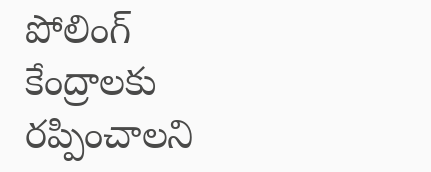పోలింగ్ కేంద్రాలకు రప్పించాలని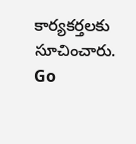కార్యకర్తలకు సూచించారు.
Go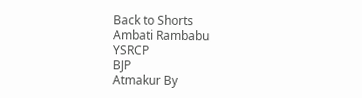Back to Shorts
Ambati Rambabu
YSRCP
BJP
Atmakur By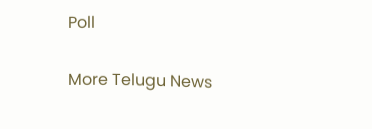Poll

More Telugu News